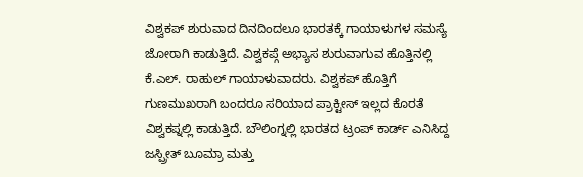ವಿಶ್ವಕಪ್ ಶುರುವಾದ ದಿನದಿಂದಲೂ ಭಾರತಕ್ಕೆ ಗಾಯಾಳುಗಳ ಸಮಸ್ಯೆ ಜೋರಾಗಿ ಕಾಡುತ್ತಿದೆ. ವಿಶ್ವಕಪ್ಗೆ ಅಭ್ಯಾಸ ಶುರುವಾಗುವ ಹೊತ್ತಿನಲ್ಲಿ ಕೆ.ಎಲ್. ರಾಹುಲ್ ಗಾಯಾಳುವಾದರು. ವಿಶ್ವಕಪ್ ಹೊತ್ತಿಗೆ ಗುಣಮುಖರಾಗಿ ಬಂದರೂ ಸರಿಯಾದ ಪ್ರಾಕ್ಟೀಸ್ ಇಲ್ಲದ ಕೊರತೆ ವಿಶ್ವಕಪ್ನಲ್ಲಿ ಕಾಡುತ್ತಿದೆ. ಬೌಲಿಂಗ್ನಲ್ಲಿ ಭಾರತದ ಟ್ರಂಪ್ ಕಾರ್ಡ್ ಎನಿಸಿದ್ದ ಜಸ್ಪ್ರೀತ್ ಬೂಮ್ರಾ ಮತ್ತು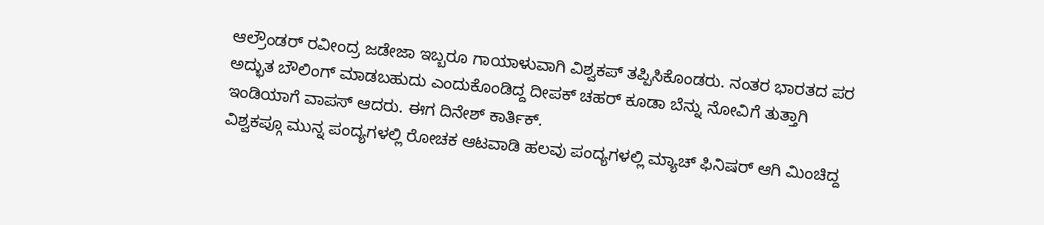ಆಲ್ರೌಂಡರ್ ರವೀಂದ್ರ ಜಡೇಜಾ ಇಬ್ಬರೂ ಗಾಯಾಳುವಾಗಿ ವಿಶ್ವಕಪ್ ತಪ್ಪಿಸಿಕೊಂಡರು. ನಂತರ ಭಾರತದ ಪರ ಅದ್ಭುತ ಬೌಲಿಂಗ್ ಮಾಡಬಹುದು ಎಂದುಕೊಂಡಿದ್ದ ದೀಪಕ್ ಚಹರ್ ಕೂಡಾ ಬೆನ್ನು ನೋವಿಗೆ ತುತ್ತಾಗಿ ಇಂಡಿಯಾಗೆ ವಾಪಸ್ ಆದರು. ಈಗ ದಿನೇಶ್ ಕಾರ್ತಿಕ್.
ವಿಶ್ವಕಪ್ಗೂ ಮುನ್ನ ಪಂದ್ಯಗಳಲ್ಲಿ ರೋಚಕ ಆಟವಾಡಿ ಹಲವು ಪಂದ್ಯಗಳಲ್ಲಿ ಮ್ಯಾಚ್ ಫಿನಿಷರ್ ಆಗಿ ಮಿಂಚಿದ್ದ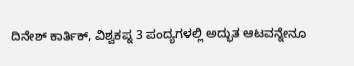ದಿನೇಶ್ ಕಾರ್ತಿಕ್, ವಿಶ್ವಕಪ್ನ 3 ಪಂದ್ಯಗಳಲ್ಲಿ ಅದ್ಭುತ ಆಟವನ್ನೇನೂ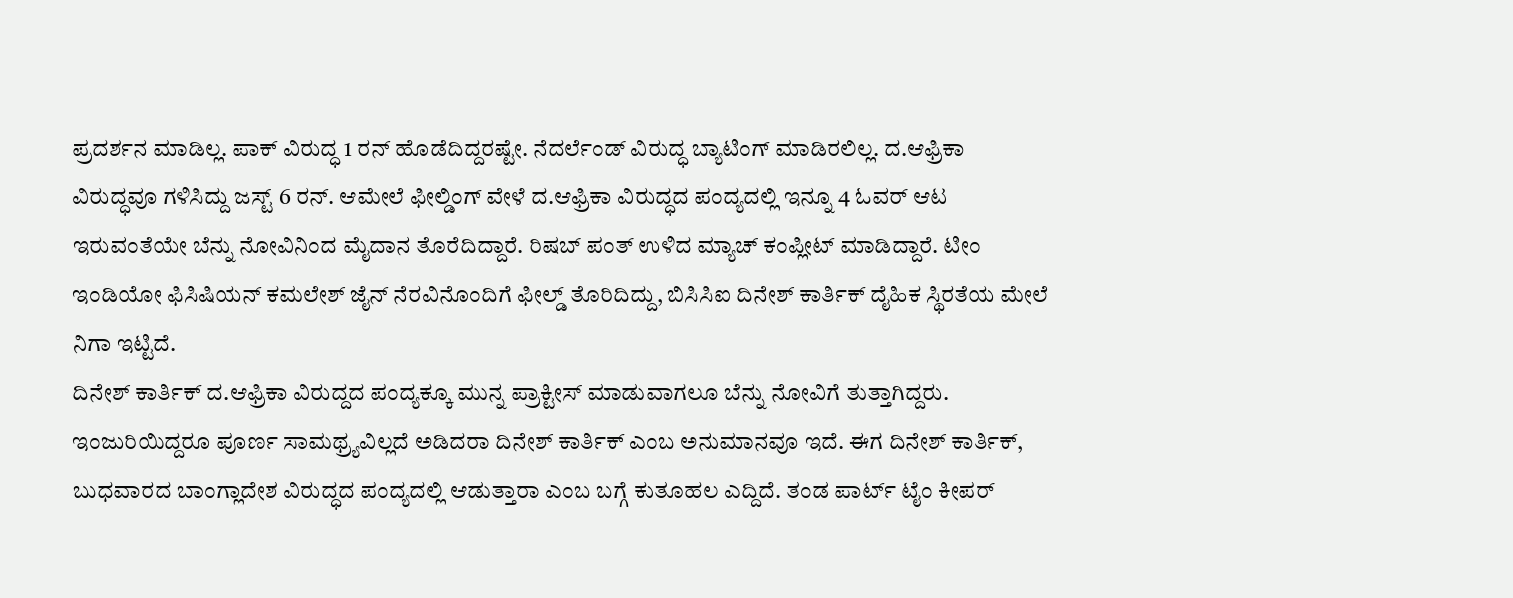ಪ್ರದರ್ಶನ ಮಾಡಿಲ್ಲ. ಪಾಕ್ ವಿರುದ್ಧ 1 ರನ್ ಹೊಡೆದಿದ್ದರಷ್ಟೇ. ನೆದರ್ಲೆಂಡ್ ವಿರುದ್ಧ ಬ್ಯಾಟಿಂಗ್ ಮಾಡಿರಲಿಲ್ಲ. ದ.ಆಫ್ರಿಕಾ ವಿರುದ್ಧವೂ ಗಳಿಸಿದ್ದು ಜಸ್ಟ್ 6 ರನ್. ಆಮೇಲೆ ಫೀಲ್ಡಿಂಗ್ ವೇಳೆ ದ.ಆಫ್ರಿಕಾ ವಿರುದ್ಧದ ಪಂದ್ಯದಲ್ಲಿ ಇನ್ನೂ 4 ಓವರ್ ಆಟ ಇರುವಂತೆಯೇ ಬೆನ್ನು ನೋವಿನಿಂದ ಮೈದಾನ ತೊರೆದಿದ್ದಾರೆ. ರಿಷಬ್ ಪಂತ್ ಉಳಿದ ಮ್ಯಾಚ್ ಕಂಪ್ಲೀಟ್ ಮಾಡಿದ್ದಾರೆ. ಟೀಂ ಇಂಡಿಯೋ ಫಿಸಿಷಿಯನ್ ಕಮಲೇಶ್ ಜೈನ್ ನೆರವಿನೊಂದಿಗೆ ಫೀಲ್ಡ್ ತೊರಿದಿದ್ದು, ಬಿಸಿಸಿಐ ದಿನೇಶ್ ಕಾರ್ತಿಕ್ ದೈಹಿಕ ಸ್ಥಿರತೆಯ ಮೇಲೆ ನಿಗಾ ಇಟ್ಟಿದೆ.
ದಿನೇಶ್ ಕಾರ್ತಿಕ್ ದ.ಆಫ್ರಿಕಾ ವಿರುದ್ದದ ಪಂದ್ಯಕ್ಕೂ ಮುನ್ನ ಪ್ರಾಕ್ಟೀಸ್ ಮಾಡುವಾಗಲೂ ಬೆನ್ನು ನೋವಿಗೆ ತುತ್ತಾಗಿದ್ದರು. ಇಂಜುರಿಯಿದ್ದರೂ ಪೂರ್ಣ ಸಾಮಥ್ರ್ಯವಿಲ್ಲದೆ ಅಡಿದರಾ ದಿನೇಶ್ ಕಾರ್ತಿಕ್ ಎಂಬ ಅನುಮಾನವೂ ಇದೆ. ಈಗ ದಿನೇಶ್ ಕಾರ್ತಿಕ್, ಬುಧವಾರದ ಬಾಂಗ್ಲಾದೇಶ ವಿರುದ್ಧದ ಪಂದ್ಯದಲ್ಲಿ ಆಡುತ್ತಾರಾ ಎಂಬ ಬಗ್ಗೆ ಕುತೂಹಲ ಎದ್ದಿದೆ. ತಂಡ ಪಾರ್ಟ್ ಟೈಂ ಕೀಪರ್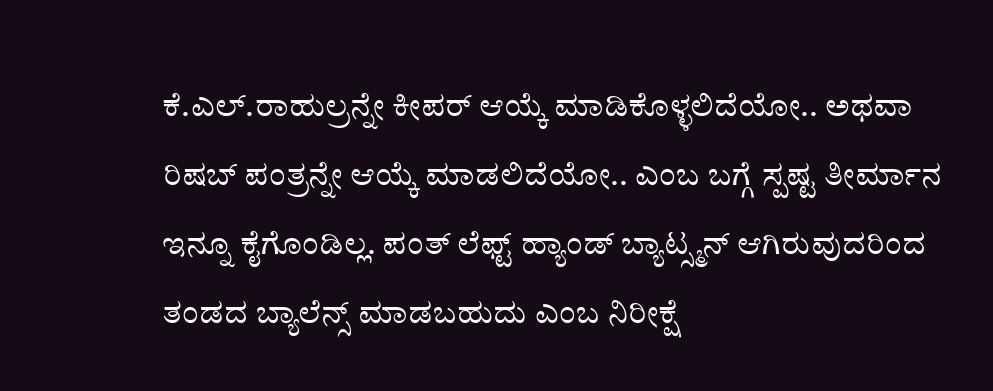ಕೆ.ಎಲ್.ರಾಹುಲ್ರನ್ನೇ ಕೀಪರ್ ಆಯ್ಕೆ ಮಾಡಿಕೊಳ್ಳಲಿದೆಯೋ.. ಅಥವಾ ರಿಷಬ್ ಪಂತ್ರನ್ನೇ ಆಯ್ಕೆ ಮಾಡಲಿದೆಯೋ.. ಎಂಬ ಬಗ್ಗೆ ಸ್ಪಷ್ಟ ತೀರ್ಮಾನ ಇನ್ನೂ ಕೈಗೊಂಡಿಲ್ಲ. ಪಂತ್ ಲೆಫ್ಟ್ ಹ್ಯಾಂಡ್ ಬ್ಯಾಟ್ಸ್ಮನ್ ಆಗಿರುವುದರಿಂದ ತಂಡದ ಬ್ಯಾಲೆನ್ಸ್ ಮಾಡಬಹುದು ಎಂಬ ನಿರೀಕ್ಷೆ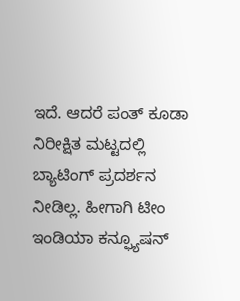ಇದೆ. ಆದರೆ ಪಂತ್ ಕೂಡಾ ನಿರೀಕ್ಷಿತ ಮಟ್ಟದಲ್ಲಿ ಬ್ಯಾಟಿಂಗ್ ಪ್ರದರ್ಶನ ನೀಡಿಲ್ಲ. ಹೀಗಾಗಿ ಟೀಂ ಇಂಡಿಯಾ ಕನ್ಫ್ಯೂಷನ್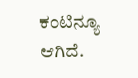ಕಂಟಿನ್ಯೂ ಆಗಿದೆ.